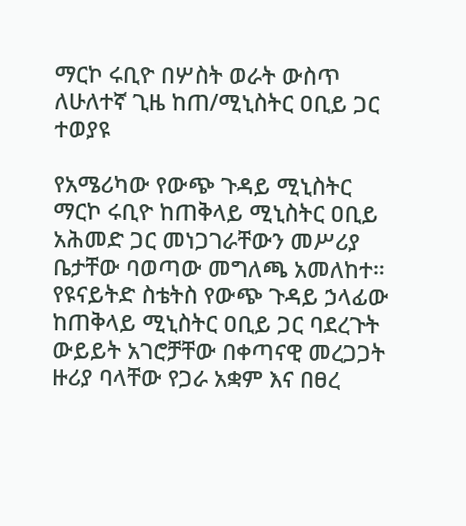ማርኮ ሩቢዮ በሦስት ወራት ውስጥ ለሁለተኛ ጊዜ ከጠ/ሚኒስትር ዐቢይ ጋር ተወያዩ

የአሜሪካው የውጭ ጉዳይ ሚኒስትር ማርኮ ሩቢዮ ከጠቅላይ ሚኒስትር ዐቢይ አሕመድ ጋር መነጋገራቸውን መሥሪያ ቤታቸው ባወጣው መግለጫ አመለከተ።
የዩናይትድ ስቴትስ የውጭ ጉዳይ ኃላፊው ከጠቅላይ ሚኒስትር ዐቢይ ጋር ባደረጉት ውይይት አገሮቻቸው በቀጣናዊ መረጋጋት ዙሪያ ባላቸው የጋራ አቋም እና በፀረ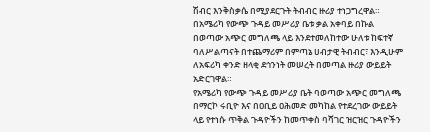ሽብር እንቅስቃሴ በሚያደርጉት ትብብር ዙሪያ ተነጋግረዋል።
በአሜሪካ የውጭ ጉዳይ መሥሪያ ቤቱ ቃል አቀባይ በኩል በወጣው አጭር መግለጫ ላይ እንደተመለከተው ሁለቱ ከፍተኛ ባለሥልጣናት በተጨማሪም በምጣኔ ሀብታዊ ትብብር፣ እንዲሁም ለአፍሪካ ቀንድ ዘላቂ ደኅንነት መሠረት በመጣል ዙሪያ ውይይት አድርገዋል።
የአሜሪካ የውጭ ጉዳይ መሥሪያ ቤት ባወጣው አጭር መግለጫ በማርኮ ሩቢዮ እና በዐቢይ ዐሕመድ መካከል የተደረገው ውይይት ላይ የተነሱ ጥቅል ጉዳዮችን ከመጥቀስ ባሻገር ዝርዝር ጉዳዮችን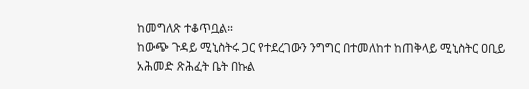ከመግለጽ ተቆጥቧል።
ከውጭ ጉዳይ ሚኒስትሩ ጋር የተደረገውን ንግግር በተመለከተ ከጠቅላይ ሚኒስትር ዐቢይ አሕመድ ጽሕፈት ቤት በኩል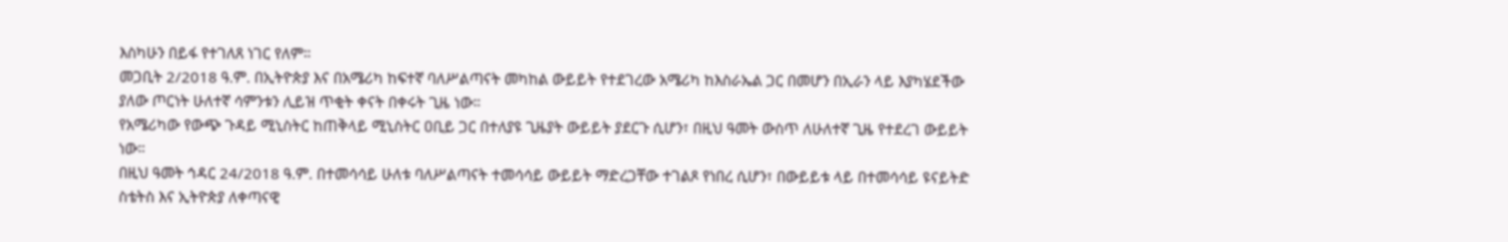እስካሁን በይፋ የተገለጸ ነገር የለም።
መጋቢት 2/2018 ዓ.ም. በኢትዮጵያ እና በአሜሪካ ከፍተኛ ባለሥልጣናት መካከል ውይይት የተደገረው አሜሪካ ከእስራኤል ጋር በመሆን በኢራን ላይ እያካሄደችው ያለው ጦርነት ሁለተኛ ሳምንቱን ሊይዝ ጥቂት ቀናት በቀሩት ጊዜ ነው።
የአሜሪካው የውጭ ጉዳይ ሚኒስትር ከጠቅላይ ሚኒስትር ዐቢይ ጋር በተለያዩ ጊዜያት ውይይት ያደርጉ ሲሆን፣ በዚህ ዓመት ውስጥ ለሁለተኛ ጊዜ የተደረገ ውይይት ነው።
በዚህ ዓመት ኅዳር 24/2018 ዓ.ም. በተመሳሳይ ሁለቱ ባለሥልጣናት ተመሳሳይ ውይይት ማድረጋቸው ተገልጾ የነበረ ሲሆን፣ በውይይቱ ላይ በተመሳሳይ ዩናይትድ ስቴትስ እና ኢትዮጵያ ለቀጣናዊ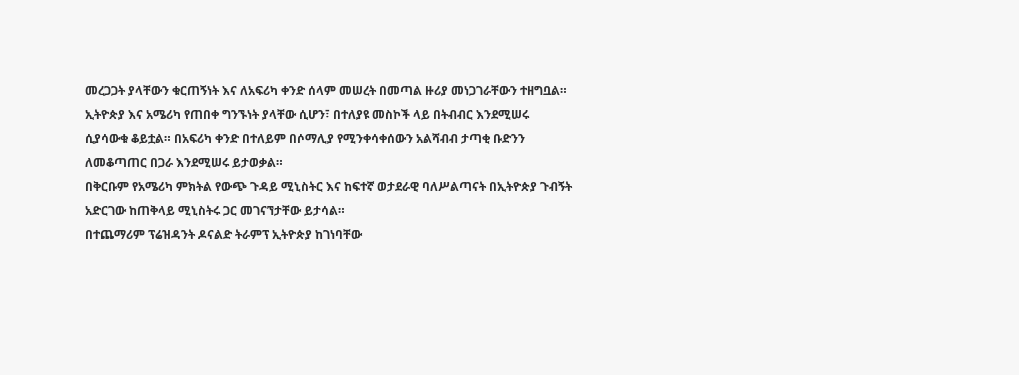መረጋጋት ያላቸውን ቁርጠኝነት እና ለአፍሪካ ቀንድ ሰላም መሠረት በመጣል ዙሪያ መነጋገራቸውን ተዘግቧል።
ኢትዮጵያ እና አሜሪካ የጠበቀ ግንኙነት ያላቸው ሲሆን፣ በተለያዩ መስኮች ላይ በትብብር እንደሚሠሩ ሲያሳውቁ ቆይቷል። በአፍሪካ ቀንድ በተለይም በሶማሊያ የሚንቀሳቀሰውን አልሻብብ ታጣቂ ቡድንን ለመቆጣጠር በጋራ እንደሚሠሩ ይታወቃል።
በቅርቡም የአሜሪካ ምክትል የውጭ ጉዳይ ሚኒስትር እና ከፍተኛ ወታደራዊ ባለሥልጣናት በኢትዮጵያ ጉብኝት አድርገው ከጠቅላይ ሚኒስትሩ ጋር መገናኘታቸው ይታሳል።
በተጨማሪም ፕሬዝዳንት ዶናልድ ትራምፕ ኢትዮጵያ ከገነባቸው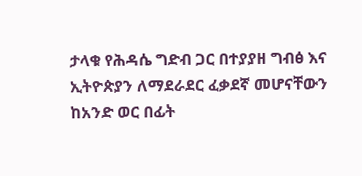ታላቁ የሕዳሴ ግድብ ጋር በተያያዘ ግብፅ እና ኢትዮጵያን ለማደራደር ፈቃደኛ መሆናቸውን ከአንድ ወር በፊት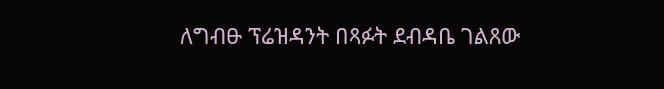ለግብፁ ፕሬዝዳንት በጻፉት ደብዳቤ ገልጸው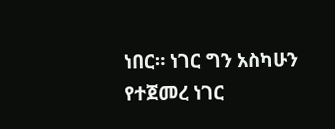ነበር። ነገር ግን አስካሁን የተጀመረ ነገር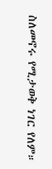ስለመኖሩ የሚታወቅ ነገር የለም።